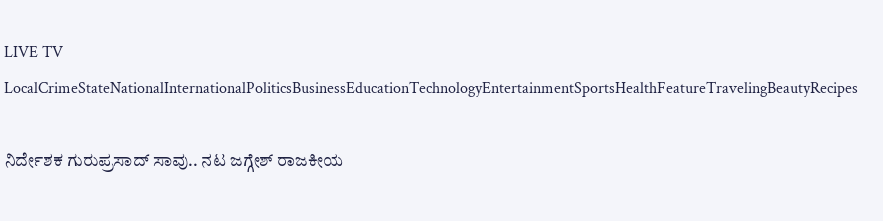LIVE TV LocalCrimeStateNationalInternationalPoliticsBusinessEducationTechnologyEntertainmentSportsHealthFeatureTravelingBeautyRecipes

ನಿರ್ದೇಶಕ ಗುರುಪ್ರಸಾದ್ ಸಾವು.. ನಟ ಜಗ್ಗೇಶ್ ರಾಜಕೀಯ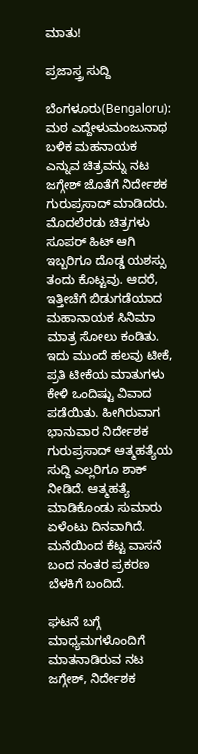ಮಾತು!

ಪ್ರಜಾಸ್ತ್ರ ಸುದ್ದಿ

ಬೆಂಗಳೂರು(Bengaloru): ಮಠ ಎದ್ದೇಳುಮಂಜುನಾಥ ಬಳಿಕ ಮಹನಾಯಕ ಎನ್ನುವ ಚಿತ್ರವನ್ನು ನಟ ಜಗ್ಗೇಶ್ ಜೊತೆಗೆ ನಿರ್ದೇಶಕ ಗುರುಪ್ರಸಾದ್ ಮಾಡಿದರು. ಮೊದಲೆರಡು ಚಿತ್ರಗಳು ಸೂಪರ್ ಹಿಟ್ ಆಗಿ ಇಬ್ಬರಿಗೂ ದೊಡ್ಡ ಯಶಸ್ಸು ತಂದು ಕೊಟ್ಟವು. ಆದರೆ, ಇತ್ತೀಚೆಗೆ ಬಿಡುಗಡೆಯಾದ ಮಹಾನಾಯಕ ಸಿನಿಮಾ ಮಾತ್ರ ಸೋಲು ಕಂಡಿತು. ಇದು ಮುಂದೆ ಹಲವು ಟೀಕೆ, ಪ್ರತಿ ಟೀಕೆಯ ಮಾತುಗಳು ಕೇಳಿ ಒಂದಿಷ್ಟು ವಿವಾದ ಪಡೆಯಿತು. ಹೀಗಿರುವಾಗ ಭಾನುವಾರ ನಿರ್ದೇಶಕ ಗುರುಪ್ರಸಾದ್ ಆತ್ಮಹತ್ಯೆಯ ಸುದ್ದಿ ಎಲ್ಲರಿಗೂ ಶಾಕ್ ನೀಡಿದೆ. ಆತ್ಮಹತ್ಯೆ ಮಾಡಿಕೊಂಡು ಸುಮಾರು ಏಳೆಂಟು ದಿನವಾಗಿದೆ. ಮನೆಯಿಂದ ಕೆಟ್ಟ ವಾಸನೆ ಬಂದ ನಂತರ ಪ್ರಕರಣ ಬೆಳಕಿಗೆ ಬಂದಿದೆ.

ಘಟನೆ ಬಗ್ಗೆ ಮಾಧ್ಯಮಗಳೊಂದಿಗೆ ಮಾತನಾಡಿರುವ ನಟ ಜಗ್ಗೇಶ್, ನಿರ್ದೇಶಕ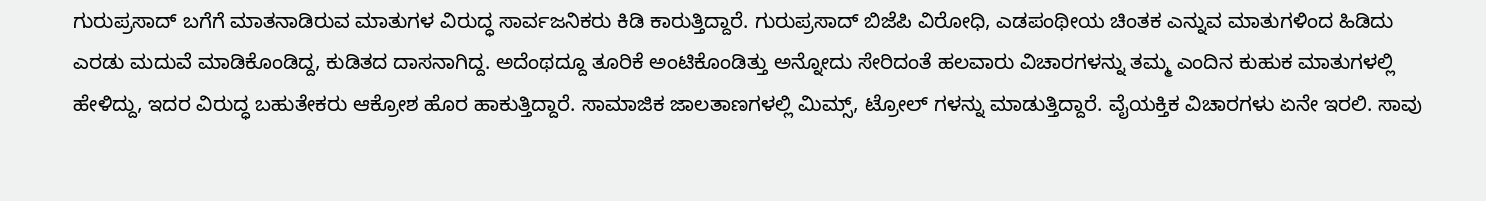ಗುರುಪ್ರಸಾದ್ ಬಗೆಗೆ ಮಾತನಾಡಿರುವ ಮಾತುಗಳ ವಿರುದ್ಧ ಸಾರ್ವಜನಿಕರು ಕಿಡಿ ಕಾರುತ್ತಿದ್ದಾರೆ. ಗುರುಪ್ರಸಾದ್ ಬಿಜೆಪಿ ವಿರೋಧಿ, ಎಡಪಂಥೀಯ ಚಿಂತಕ ಎನ್ನುವ ಮಾತುಗಳಿಂದ ಹಿಡಿದು ಎರಡು ಮದುವೆ ಮಾಡಿಕೊಂಡಿದ್ದ, ಕುಡಿತದ ದಾಸನಾಗಿದ್ದ. ಅದೆಂಥದ್ದೂ ತೂರಿಕೆ ಅಂಟಿಕೊಂಡಿತ್ತು ಅನ್ನೋದು ಸೇರಿದಂತೆ ಹಲವಾರು ವಿಚಾರಗಳನ್ನು ತಮ್ಮ ಎಂದಿನ ಕುಹುಕ ಮಾತುಗಳಲ್ಲಿ ಹೇಳಿದ್ದು, ಇದರ ವಿರುದ್ಧ ಬಹುತೇಕರು ಆಕ್ರೋಶ ಹೊರ ಹಾಕುತ್ತಿದ್ದಾರೆ. ಸಾಮಾಜಿಕ ಜಾಲತಾಣಗಳಲ್ಲಿ ಮಿಮ್ಸ್, ಟ್ರೋಲ್ ಗಳನ್ನು ಮಾಡುತ್ತಿದ್ದಾರೆ. ವೈಯಕ್ತಿಕ ವಿಚಾರಗಳು ಏನೇ ಇರಲಿ. ಸಾವು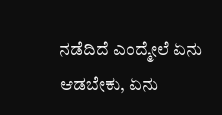ನಡೆದಿದೆ ಎಂದ್ಮೇಲೆ ಏನು ಆಡಬೇಕು, ಏನು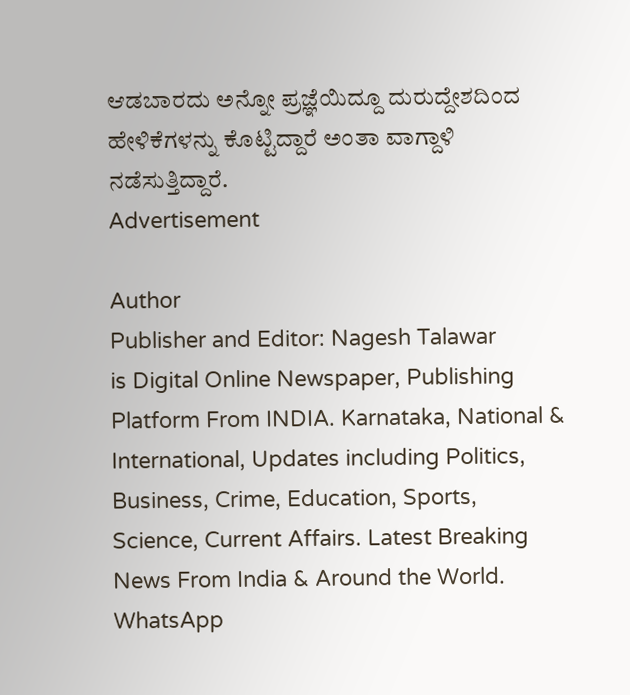ಆಡಬಾರದು ಅನ್ನೋ ಪ್ರಜ್ಞೆಯಿದ್ದೂ ದುರುದ್ದೇಶದಿಂದ ಹೇಳಿಕೆಗಳನ್ನು ಕೊಟ್ಟಿದ್ದಾರೆ ಅಂತಾ ವಾಗ್ದಾಳಿ ನಡೆಸುತ್ತಿದ್ದಾರೆ.
Advertisement

Author
Publisher and Editor: Nagesh Talawar
is Digital Online Newspaper, Publishing Platform From INDIA. Karnataka, National & International, Updates including Politics, Business, Crime, Education, Sports, Science, Current Affairs. Latest Breaking News From India & Around the World.
WhatsApp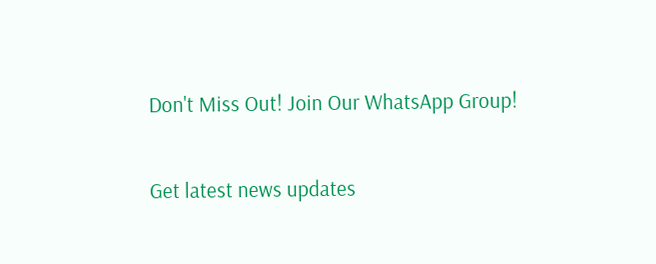Don't Miss Out! Join Our WhatsApp Group!

Get latest news updates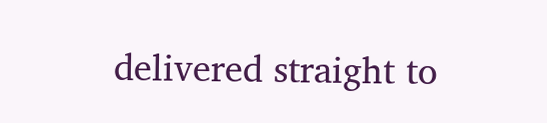delivered straight to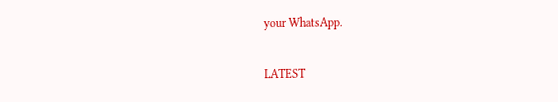your WhatsApp.

LATEST